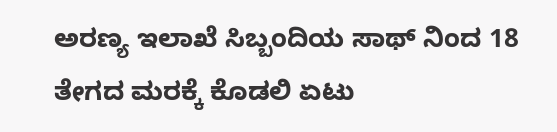ಅರಣ್ಯ ಇಲಾಖೆ ಸಿಬ್ಬಂದಿಯ ಸಾಥ್ ನಿಂದ 18 ತೇಗದ ಮರಕ್ಕೆ ಕೊಡಲಿ ಏಟು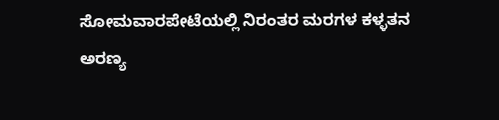ಸೋಮವಾರಪೇಟೆಯಲ್ಲಿ ನಿರಂತರ ಮರಗಳ ಕಳ್ಳತನ
ಅರಣ್ಯ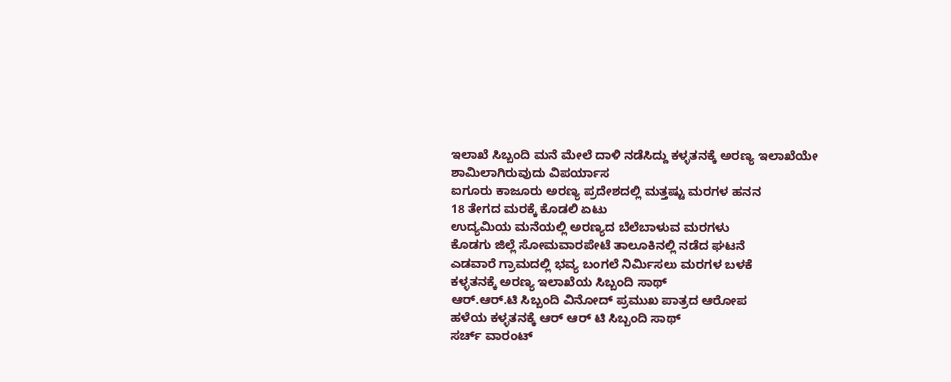ಇಲಾಖೆ ಸಿಬ್ಬಂದಿ ಮನೆ ಮೇಲೆ ದಾಳಿ ನಡೆಸಿದ್ದು ಕಳ್ಳತನಕ್ಕೆ ಅರಣ್ಯ ಇಲಾಖೆಯೇ ಶಾಮಿಲಾಗಿರುವುದು ವಿಪರ್ಯಾಸ
ಐಗೂರು ಕಾಜೂರು ಅರಣ್ಯ ಪ್ರದೇಶದಲ್ಲಿ ಮತ್ತಷ್ಟು ಮರಗಳ ಹನನ
18 ತೇಗದ ಮರಕ್ಕೆ ಕೊಡಲಿ ಏಟು
ಉದ್ಯಮಿಯ ಮನೆಯಲ್ಲಿ ಅರಣ್ಯದ ಬೆಲೆಬಾಳುವ ಮರಗಳು
ಕೊಡಗು ಜಿಲ್ಲೆ ಸೋಮವಾರಪೇಟೆ ತಾಲೂಕಿನಲ್ಲಿ ನಡೆದ ಘಟನೆ
ಎಡವಾರೆ ಗ್ರಾಮದಲ್ಲಿ ಭವ್ಯ ಬಂಗಲೆ ನಿರ್ಮಿಸಲು ಮರಗಳ ಬಳಕೆ
ಕಳ್ಳತನಕ್ಕೆ ಅರಣ್ಯ ಇಲಾಖೆಯ ಸಿಬ್ಬಂದಿ ಸಾಥ್
ಆರ್.ಆರ್.ಟಿ ಸಿಬ್ಬಂದಿ ವಿನೋದ್ ಪ್ರಮುಖ ಪಾತ್ರದ ಆರೋಪ
ಹಳೆಯ ಕಳ್ಳತನಕ್ಕೆ ಆರ್ ಆರ್ ಟಿ ಸಿಬ್ಬಂದಿ ಸಾಥ್
ಸರ್ಚ್ ವಾರಂಟ್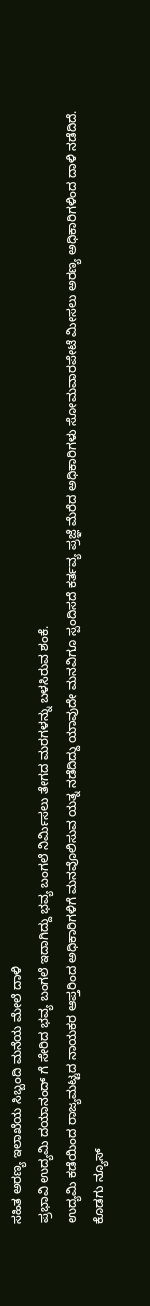ಸಹಿತ ಅರಣ್ಯ ಇಲಾಖೆಯ ಸಿಬ್ಬಂದಿ ಮನೆಯ ಮೇಲೆ ದಾಳಿ
ಪ್ರಭಾವಿ ಉದ್ಯಮಿ ದಯಾನಂದ್ ಗೆ ಸೇರಿದ ಭವ್ಯ ಬಂಗಲೆ ಇದಾಗಿದ್ದು ಭವ್ಯ ಬಂಗಲೆ ನಿರ್ಮಿಸಲು ತೇಗದ ಮರಗಳನ್ನು ಬಳಸಿರುವ ಶಂಕೆ.
ಉದ್ಯಮಿ ಕಡೆಯಿಂದ ರಾಜ್ಯಮಟ್ಟದ ನಾಯಕರ ಆಪ್ತರಿಂದ ಅಧಿಕಾರಿಗಳಿಗೆ ಮನವೊಲಿಸುವ ಯತ್ನ ನಡೆದಿದ್ದು ಯಾವುದೇ ಮನವಿಗೂ ಸ್ಪಂದಿಸದೆ ಕರ್ತವ್ಯ ಪ್ರಜ್ಞೆ ಮೆರೆದ ಅಧಿಕಾರಿಗಳು ಸೋಮವಾರಪೇಟೆ ಮೀಸಲು ಅರಣ್ಯ ಅಧಿಕಾರಿಗಳಿಂದ ದಾಳಿ ನಡೆದಿದೆ.
ಕೊಡಗು ನ್ಯೂಸ್